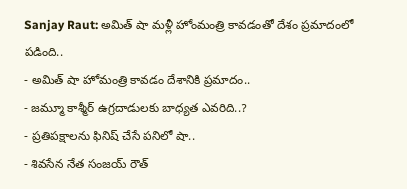Sanjay Raut: అమిత్ షా మళ్లీ హోంమంత్రి కావడంతో దేశం ప్రమాదంలో పడింది..
- అమిత్ షా హోమంత్రి కావడం దేశానికి ప్రమాదం..
- జమ్మూ కాశ్మీర్ ఉగ్రదాడులకు బాధ్యత ఎవరిది..?
- ప్రతిపక్షాలను ఫినిష్ చేసే పనిలో షా..
- శివసేన నేత సంజయ్ రౌత్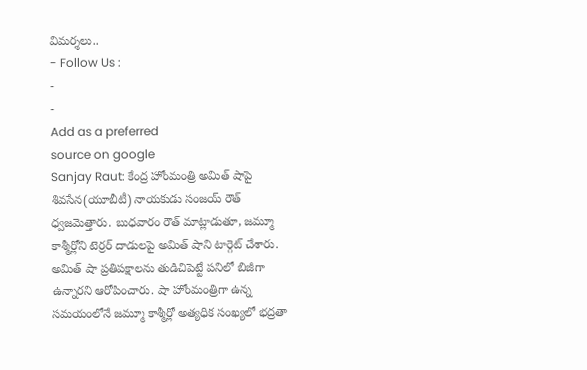విమర్శలు..
- Follow Us :
-
-
Add as a preferred
source on google
Sanjay Raut: కేంద్ర హోంమంత్రి అమిత్ షాపై శివసేన(యూబీటీ) నాయకుడు సంజయ్ రౌత్ ధ్వజమెత్తారు. బుధవారం రౌత్ మాట్లాడుతూ, జమ్మూ కాశ్మీర్లోని టెర్రర్ దాడులపై అమిత్ షాని టార్గెట్ చేశారు. అమిత్ షా ప్రతిపక్షాలను తుడిచిపెట్టే పనిలో బిజీగా ఉన్నారని ఆరోపించారు. షా హోంమంత్రిగా ఉన్న సమయంలోనే జమ్మూ కాశ్మీర్లో అత్యధిక సంఖ్యలో భద్రతా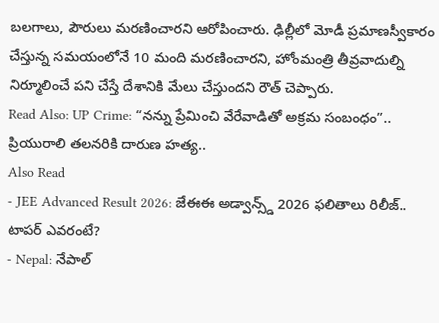బలగాలు, పౌరులు మరణించారని ఆరోపించారు. ఢిల్లీలో మోడీ ప్రమాణస్వీకారం చేస్తున్న సమయంలోనే 10 మంది మరణించారని, హోంమంత్రి తీవ్రవాదుల్ని నిర్మూలించే పని చేస్తే దేశానికి మేలు చేస్తుందని రౌత్ చెప్పారు.
Read Also: UP Crime: “నన్ను ప్రేమించి వేరేవాడితో అక్రమ సంబంధం”.. ప్రియురాలి తలనరికి దారుణ హత్య..
Also Read
- JEE Advanced Result 2026: జేఈఈ అడ్వాన్స్డ్ 2026 ఫలితాలు రిలీజ్.. టాపర్ ఎవరంటే?
- Nepal: నేపాల్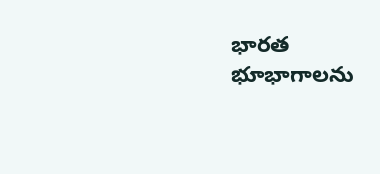భారత భూభాగాలను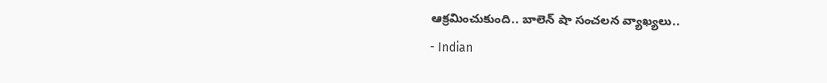ఆక్రమించుకుంది.. బాలెన్ షా సంచలన వ్యాఖ్యలు..
- Indian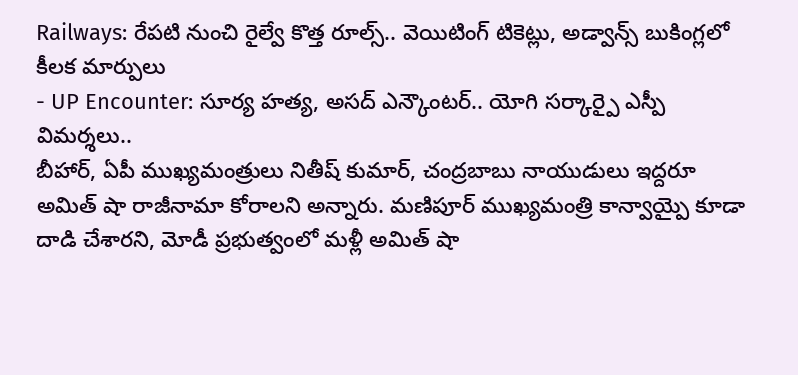Railways: రేపటి నుంచి రైల్వే కొత్త రూల్స్.. వెయిటింగ్ టికెట్లు, అడ్వాన్స్ బుకింగ్లలో కీలక మార్పులు
- UP Encounter: సూర్య హత్య, అసద్ ఎన్కౌంటర్.. యోగి సర్కార్పై ఎస్పీ విమర్శలు..
బీహార్, ఏపీ ముఖ్యమంత్రులు నితీష్ కుమార్, చంద్రబాబు నాయుడులు ఇద్దరూ అమిత్ షా రాజీనామా కోరాలని అన్నారు. మణిపూర్ ముఖ్యమంత్రి కాన్వాయ్పై కూడా దాడి చేశారని, మోడీ ప్రభుత్వంలో మళ్లీ అమిత్ షా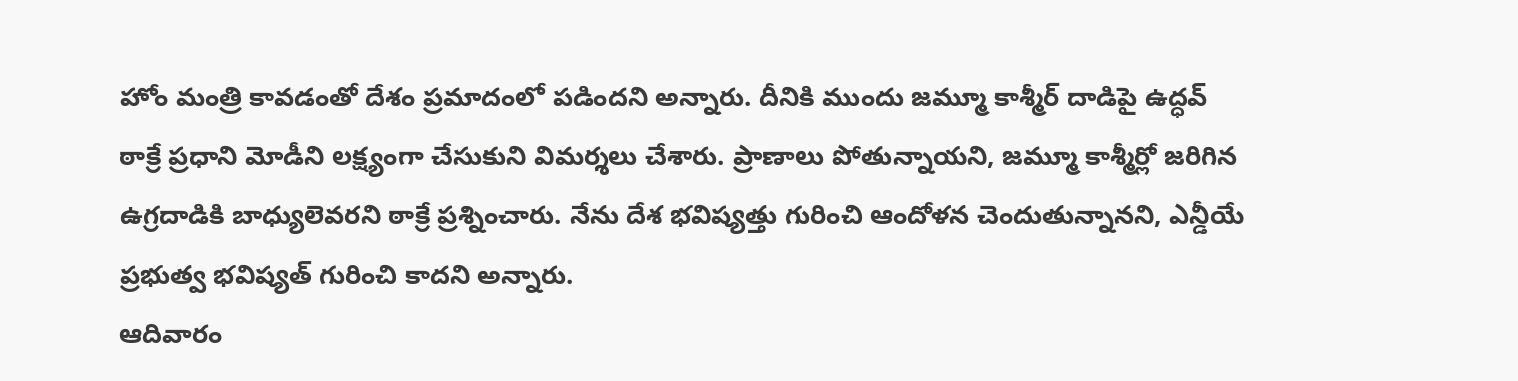హోం మంత్రి కావడంతో దేశం ప్రమాదంలో పడిందని అన్నారు. దీనికి ముందు జమ్మూ కాశ్మీర్ దాడిపై ఉద్ధవ్ ఠాక్రే ప్రధాని మోడీని లక్ష్యంగా చేసుకుని విమర్శలు చేశారు. ప్రాణాలు పోతున్నాయని, జమ్మూ కాశ్మీర్లో జరిగిన ఉగ్రదాడికి బాధ్యులెవరని ఠాక్రే ప్రశ్నించారు. నేను దేశ భవిష్యత్తు గురించి ఆందోళన చెందుతున్నానని, ఎన్డీయే ప్రభుత్వ భవిష్యత్ గురించి కాదని అన్నారు.
ఆదివారం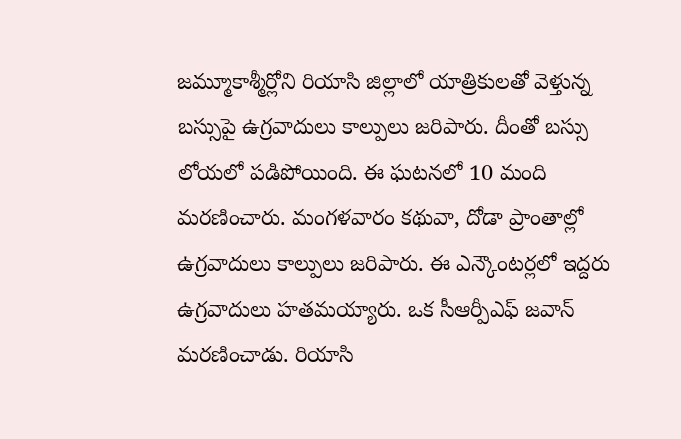జమ్మూకాశ్మీర్లోని రియాసి జిల్లాలో యాత్రికులతో వెళ్తున్న బస్సుపై ఉగ్రవాదులు కాల్పులు జరిపారు. దీంతో బస్సు లోయలో పడిపోయింది. ఈ ఘటనలో 10 మంది మరణించారు. మంగళవారం కథువా, దోడా ప్రాంతాల్లో ఉగ్రవాదులు కాల్పులు జరిపారు. ఈ ఎన్కౌంటర్లలో ఇద్దరు ఉగ్రవాదులు హతమయ్యారు. ఒక సీఆర్పీఎఫ్ జవాన్ మరణించాడు. రియాసి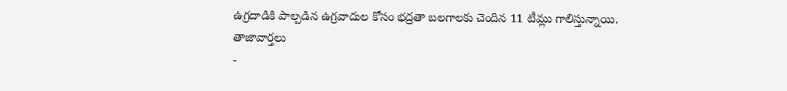ఉగ్రదాడికి పాల్పడిన ఉగ్రవాదుల కోసం భద్రతా బలగాలకు చెందిన 11 టీమ్లు గాలిస్తున్నాయి.
తాజావార్తలు
-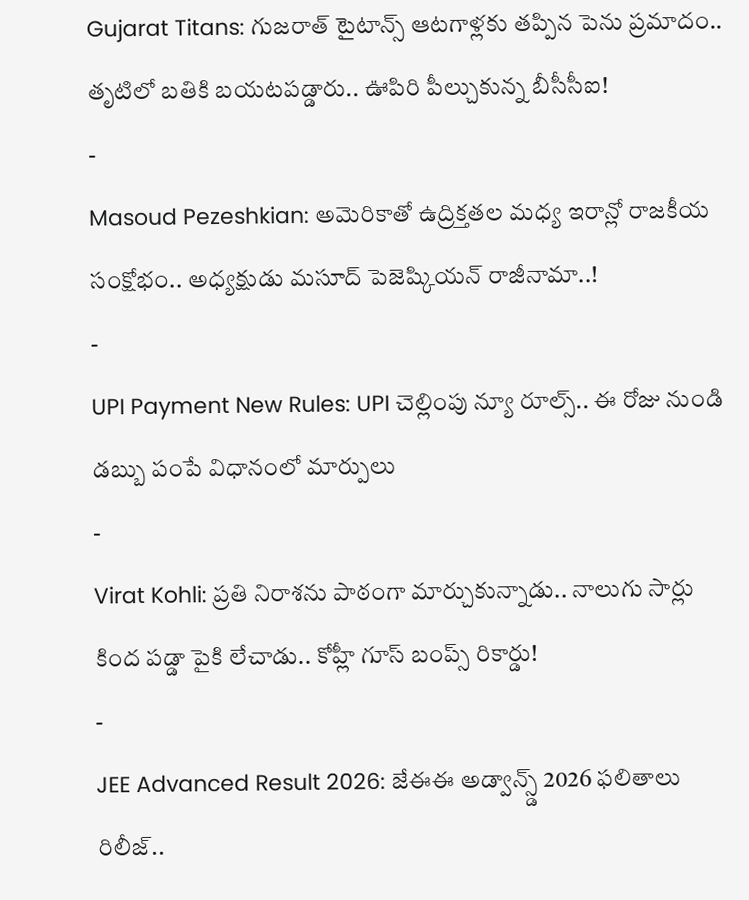Gujarat Titans: గుజరాత్ టైటాన్స్ ఆటగాళ్లకు తప్పిన పెను ప్రమాదం.. తృటిలో బతికి బయటపడ్డారు.. ఊపిరి పీల్చుకున్న బీసీసీఐ!
-
Masoud Pezeshkian: అమెరికాతో ఉద్రిక్తతల మధ్య ఇరాన్లో రాజకీయ సంక్షోభం.. అధ్యక్షుడు మసూద్ పెజెష్కియన్ రాజీనామా..!
-
UPI Payment New Rules: UPI చెల్లింపు న్యూ రూల్స్.. ఈ రోజు నుండి డబ్బు పంపే విధానంలో మార్పులు
-
Virat Kohli: ప్రతి నిరాశను పాఠంగా మార్చుకున్నాడు.. నాలుగు సార్లు కింద పడ్డా పైకి లేచాడు.. కోహ్లీ గూస్ బంప్స్ రికార్డు!
-
JEE Advanced Result 2026: జేఈఈ అడ్వాన్స్డ్ 2026 ఫలితాలు రిలీజ్..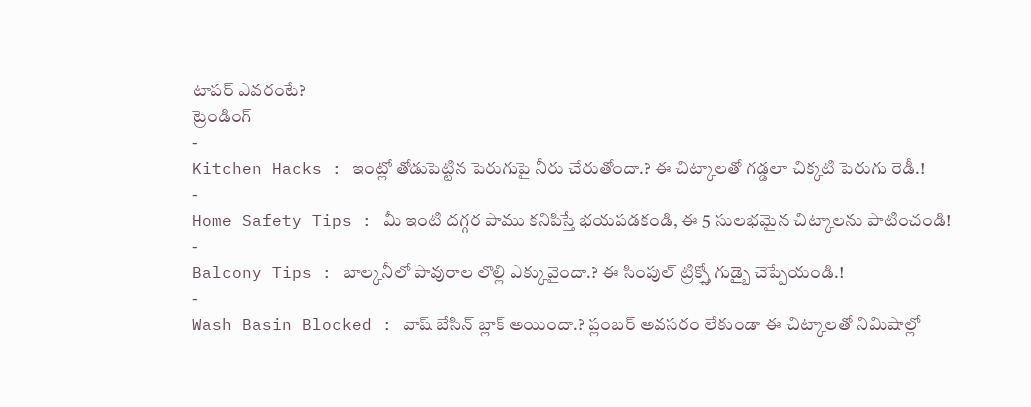టాపర్ ఎవరంటే?
ట్రెండింగ్
-
Kitchen Hacks : ఇంట్లో తోడుపెట్టిన పెరుగుపై నీరు చేరుతోందా.? ఈ చిట్కాలతో గడ్డలా చిక్కటి పెరుగు రెడీ.!
-
Home Safety Tips : మీ ఇంటి దగ్గర పాము కనిపిస్తే భయపడకండి, ఈ 5 సులభమైన చిట్కాలను పాటించండి!
-
Balcony Tips : బాల్కనీలో పావురాల లొల్లి ఎక్కువైందా.? ఈ సింపుల్ ట్రిక్స్తో గుడ్బై చెప్పేయండి.!
-
Wash Basin Blocked : వాష్ బేసిన్ బ్లాక్ అయిందా.? ప్లంబర్ అవసరం లేకుండా ఈ చిట్కాలతో నిమిషాల్లో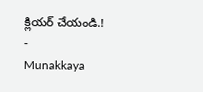క్లియర్ చేయండి.!
-
Munakkaya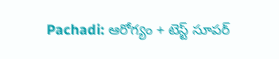Pachadi: ఆరోగ్యం + టెస్ట్ సూపర్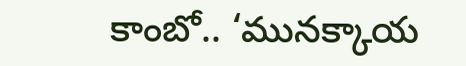కాంబో.. ‘మునక్కాయ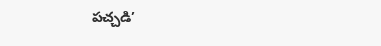పచ్చడి’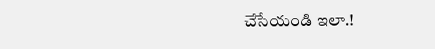చేసేయండి ఇలా.!